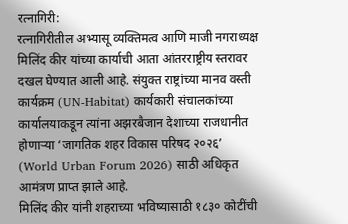रत्नागिरी:
रत्नागिरीतील अभ्यासू व्यक्तिमत्व आणि माजी नगराध्यक्ष मिलिंद कीर यांच्या कार्याची आता आंतरराष्ट्रीय स्तरावर दखल घेण्यात आली आहे. संयुक्त राष्ट्रांच्या मानव वस्ती कार्यक्रम (UN-Habitat) कार्यकारी संचालकांच्या कार्यालयाकडून त्यांना अझरबैजान देशाच्या राजधानीत होणाऱ्या ‘जागतिक शहर विकास परिषद २०२६’ (World Urban Forum 2026) साठी अधिकृत आमंत्रण प्राप्त झाले आहे.
मिलिंद कीर यांनी शहराच्या भविष्यासाठी १८३० कोटींची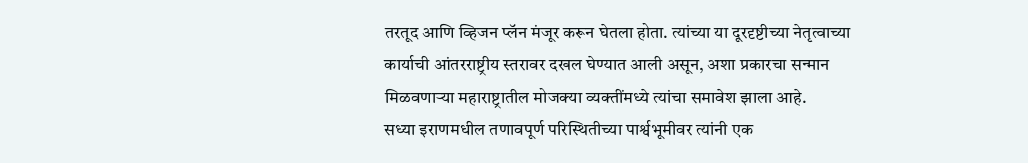तरतूद आणि व्हिजन प्लॅन मंजूर करून घेतला होता. त्यांच्या या दूरदृष्टीच्या नेतृत्वाच्या कार्याची आंतरराष्ट्रीय स्तरावर दखल घेण्यात आली असून, अशा प्रकारचा सन्मान मिळवणाऱ्या महाराष्ट्रातील मोजक्या व्यक्तींमध्ये त्यांचा समावेश झाला आहे.
सध्या इराणमधील तणावपूर्ण परिस्थितीच्या पार्श्वभूमीवर त्यांनी एक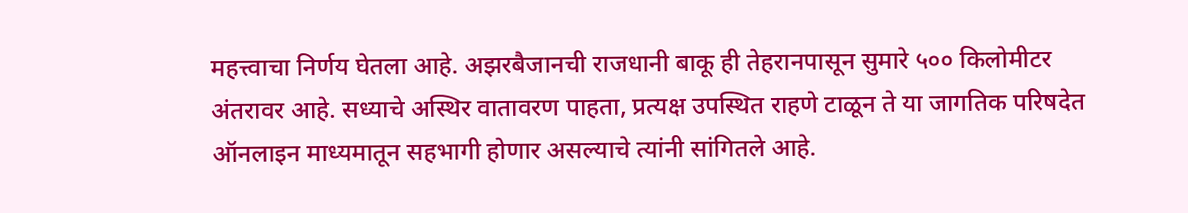महत्त्वाचा निर्णय घेतला आहे. अझरबैजानची राजधानी बाकू ही तेहरानपासून सुमारे ५०० किलोमीटर अंतरावर आहे. सध्याचे अस्थिर वातावरण पाहता, प्रत्यक्ष उपस्थित राहणे टाळून ते या जागतिक परिषदेत ऑनलाइन माध्यमातून सहभागी होणार असल्याचे त्यांनी सांगितले आहे.